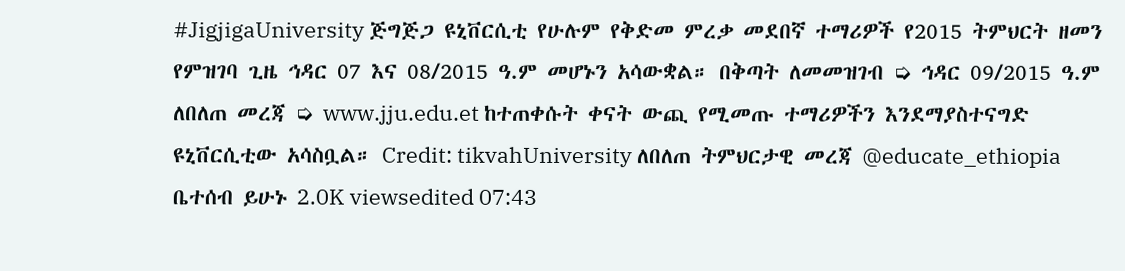#JigjigaUniversity ጅግጅጋ ዩኒቨርሲቲ የሁሉም የቅድመ ምረቃ መደበኛ ተማሪዎች የ2015 ትምህርት ዘመን የምዝገባ ጊዜ ኅዳር 07 እና 08/2015 ዓ.ም መሆኑን አሳውቋል። በቅጣት ለመመዝገብ ➭ ኅዳር 09/2015 ዓ.ም ለበለጠ መረጃ ➭ www.jju.edu.et ከተጠቀሱት ቀናት ውጪ የሚመጡ ተማሪዎችን እንደማያስተናግድ ዩኒቨርሲቲው አሳስቧል። Credit: tikvahUniversity ለበለጠ ትምህርታዊ መረጃ @educate_ethiopia ቤተሰብ ይሁኑ 2.0K viewsedited 07:43